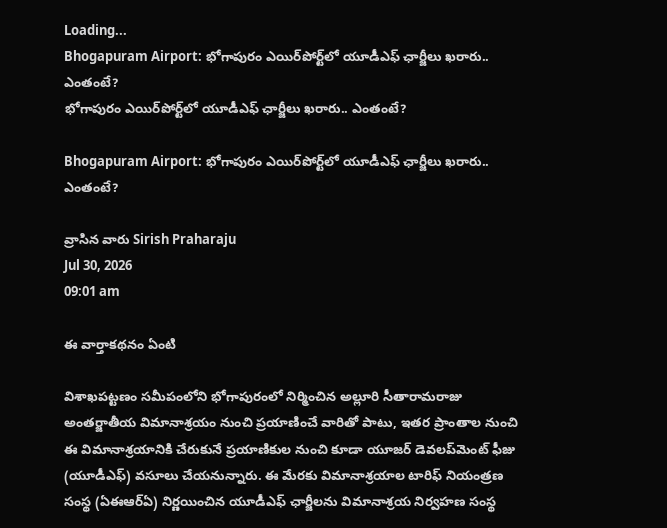Loading...
Bhogapuram Airport: భోగాపురం ఎయిర్‌పోర్ట్‌లో యూడీఎఫ్‌ ఛార్జీలు ఖరారు.. ఎంతంటే?
భోగాపురం ఎయిర్‌పోర్ట్‌లో యూడీఎఫ్‌ ఛార్జీలు ఖరారు.. ఎంతంటే?

Bhogapuram Airport: భోగాపురం ఎయిర్‌పోర్ట్‌లో యూడీఎఫ్‌ ఛార్జీలు ఖరారు.. ఎంతంటే?

వ్రాసిన వారు Sirish Praharaju
Jul 30, 2026
09:01 am

ఈ వార్తాకథనం ఏంటి

విశాఖపట్టణం సమీపంలోని భోగాపురంలో నిర్మించిన అల్లూరి సీతారామరాజు అంతర్జాతీయ విమానాశ్రయం నుంచి ప్రయాణించే వారితో పాటు, ఇతర ప్రాంతాల నుంచి ఈ విమానాశ్రయానికి చేరుకునే ప్రయాణికుల నుంచి కూడా యూజర్‌ డెవలప్‌మెంట్‌ ఫీజు (యూడీఎఫ్‌) వసూలు చేయనున్నారు. ఈ మేరకు విమానాశ్రయాల టారిఫ్‌ నియంత్రణ సంస్థ (ఏఈఆర్‌ఏ) నిర్ణయించిన యూడీఎఫ్‌ ఛార్జీలను విమానాశ్రయ నిర్వహణ సంస్థ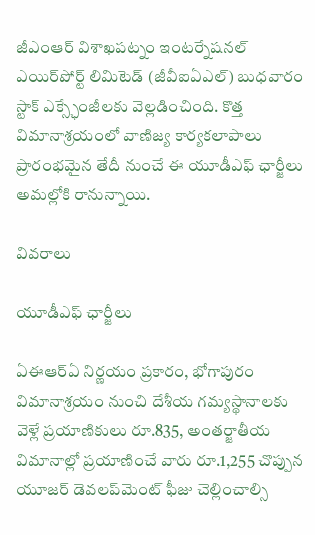జీఎంఆర్‌ విశాఖపట్నం ఇంటర్నేషనల్‌ ఎయిర్‌పోర్ట్‌ లిమిటెడ్‌ (జీవీఐఏఎల్‌) బుధవారం స్టాక్‌ ఎక్స్ఛేంజీలకు వెల్లడించింది. కొత్త విమానాశ్రయంలో వాణిజ్య కార్యకలాపాలు ప్రారంభమైన తేదీ నుంచే ఈ యూడీఎఫ్‌ ఛార్జీలు అమల్లోకి రానున్నాయి.

వివరాలు

యూడీఎఫ్‌ ఛార్జీలు

ఏఈఆర్‌ఏ నిర్ణయం ప్రకారం, భోగాపురం విమానాశ్రయం నుంచి దేశీయ గమ్యస్థానాలకు వెళ్లే ప్రయాణికులు రూ.835, అంతర్జాతీయ విమానాల్లో ప్రయాణించే వారు రూ.1,255 చొప్పున యూజర్‌ డెవలప్‌మెంట్‌ ఫీజు చెల్లించాల్సి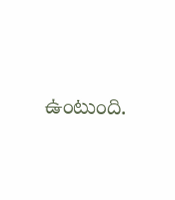ఉంటుంది.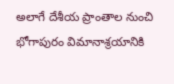అలాగే దేశీయ ప్రాంతాల నుంచి భోగాపురం విమానాశ్రయానికి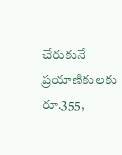చేరుకునే ప్రయాణికులకు రూ.355,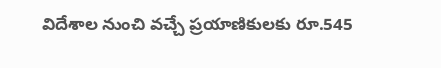విదేశాల నుంచి వచ్చే ప్రయాణికులకు రూ.545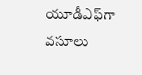యూడీఎఫ్‌గా వసూలు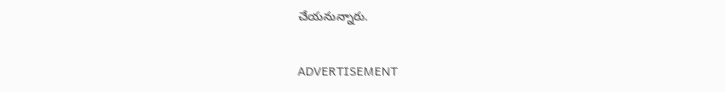చేయనున్నారు.

ADVERTISEMENT